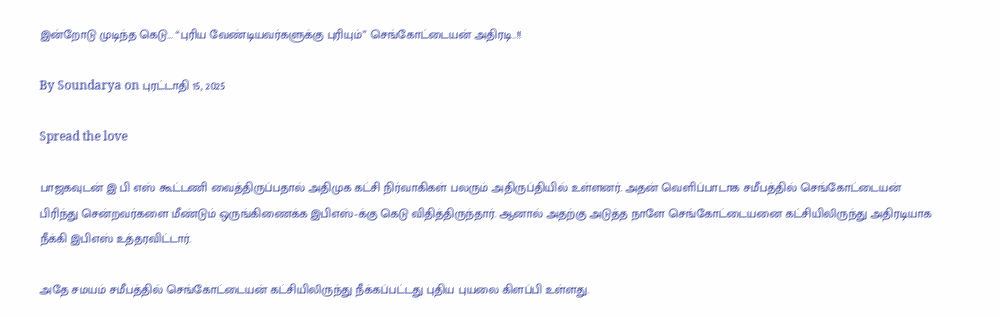இன்றோடு முடிந்த கெடு… “புரிய வேண்டியவர்களுக்கு புரியும்” செங்கோட்டையன் அதிரடி..!!

By Soundarya on புரட்டாதி 15, 2025

Spread the love

பாஜகவுடன் இ பி எஸ் கூட்டணி வைத்திருப்பதால் அதிமுக கட்சி நிர்வாகிகள் பலரும் அதிருப்தியில் உள்ளனர். அதன் வெளிப்பாடாக சமீபத்தில் செங்கோட்டையன் பிரிந்து சென்றவர்களை மீண்டும் ஒருங்கிணைக்க இபிஎஸ்-க்கு கெடு விதித்திருந்தார். ஆனால் அதற்கு அடுத்த நாளே செங்கோட்டையனை கட்சியிலிருந்து அதிரடியாக நீக்கி இபிஎஸ் உத்தரவிட்டார்.

அதே சமயம் சமீபத்தில் செங்கோட்டையன் கட்சியிலிருந்து நீக்கப்பட்டது புதிய புயலை கிளப்பி உள்ளது.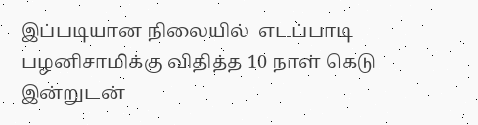இப்படியான நிலையில்  எடப்பாடி பழனிசாமிக்கு விதித்த 10 நாள் கெடு இன்றுடன்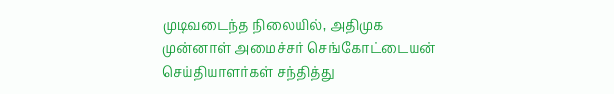முடிவடைந்த நிலையில், அதிமுக முன்னாள் அமைச்சர் செங்கோட்டையன் செய்தியாளர்கள் சந்தித்து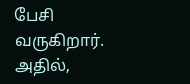பேசி வருகிறார். அதில்,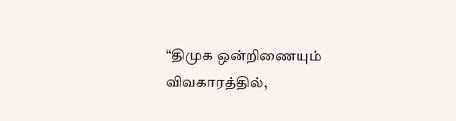“திமுக ஒன்றிணையும் விவகாரத்தில்,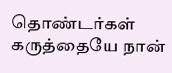தொண்டர்கள் கருத்தையே நான்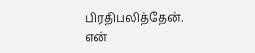பிரதிபலித்தேன். என்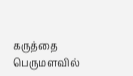கருத்தை பெருமளவில்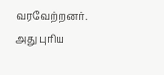வரவேற்றனர். அது புரிய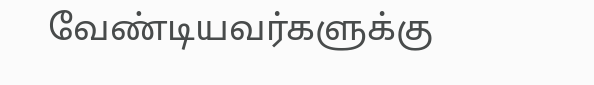வேண்டியவர்களுக்கு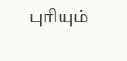புரியும்